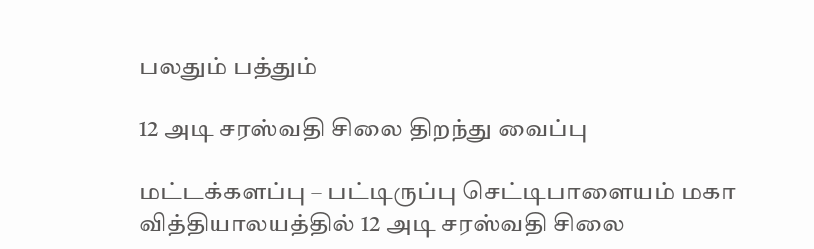பலதும் பத்தும்

12 அடி சரஸ்வதி சிலை திறந்து வைப்பு

மட்டக்களப்பு – பட்டிருப்பு செட்டிபாளையம் மகா வித்தியாலயத்தில் 12 அடி சரஸ்வதி சிலை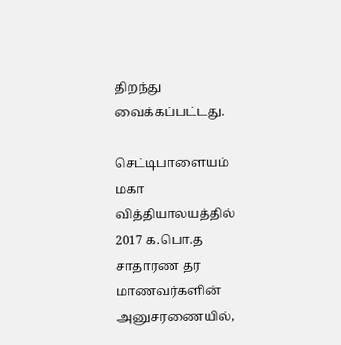திறந்து வைக்கப்பட்டது.

செட்டிபாளையம் மகா வித்தியாலயத்தில் 2017 க.பொ.த சாதாரண தர மாணவர்களின் அனுசரணையில்,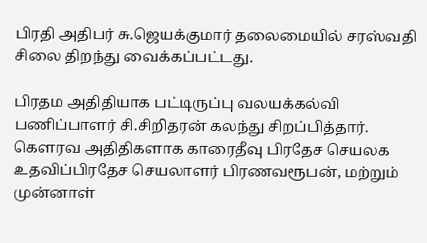பிரதி அதிபர் சு.ஜெயக்குமார் தலைமையில் சரஸ்வதி சிலை திறந்து வைக்கப்பட்டது.

பிரதம அதிதியாக பட்டிருப்பு வலயக்கல்வி பணிப்பாளர் சி.சிறிதரன் கலந்து சிறப்பித்தார். கௌரவ அதிதிகளாக காரைதீவு பிரதேச செயலக உதவிப்பிரதேச செயலாளர் பிரணவரூபன், மற்றும் முன்னாள்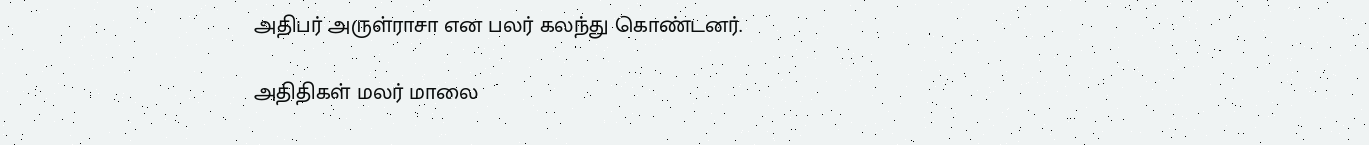அதிபர் அருள்ராசா என பலர் கலந்து கொண்டனர்.

அதிதிகள் மலர் மாலை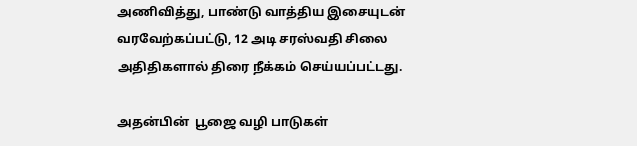அணிவித்து, பாண்டு வாத்திய இசையுடன் வரவேற்கப்பட்டு, 12 அடி சரஸ்வதி சிலை அதிதிகளால் திரை நீக்கம் செய்யப்பட்டது.

அதன்பின்  பூஜை வழி பாடுகள்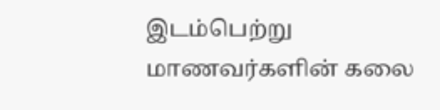இடம்பெற்று மாணவர்களின் கலை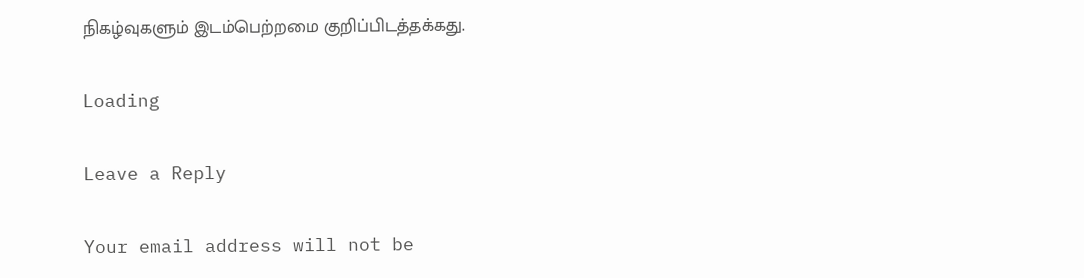நிகழ்வுகளும் இடம்பெற்றமை குறிப்பிடத்தக்கது.

Loading

Leave a Reply

Your email address will not be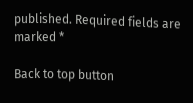published. Required fields are marked *

Back to top button